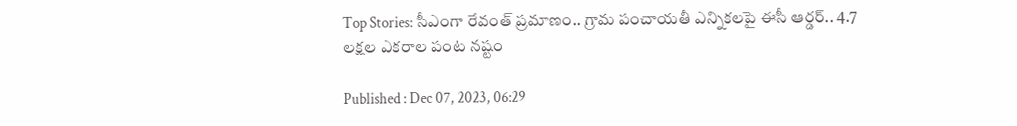Top Stories: సీఎంగా రేవంత్ ప్రమాణం.. గ్రామ పంచాయతీ ఎన్నికలపై ఈసీ ఆర్డర్.. 4.7 లక్షల ఎకరాల పంట నష్టం

Published : Dec 07, 2023, 06:29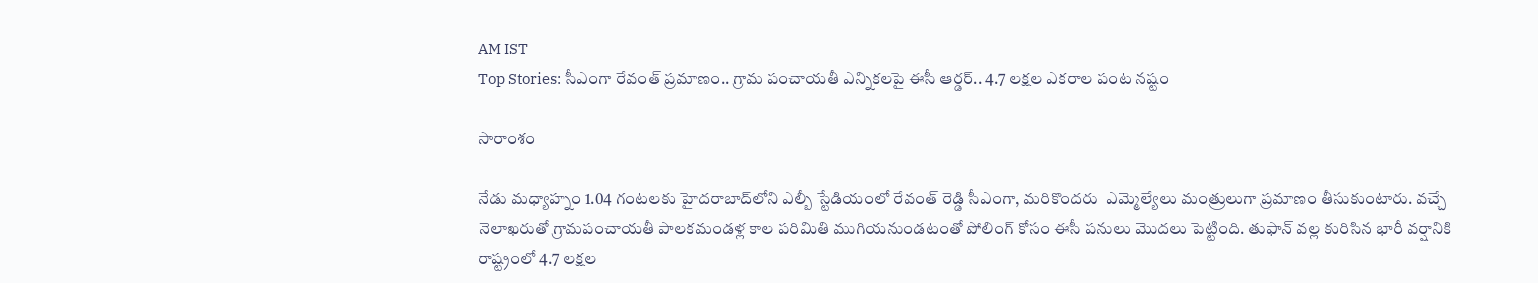AM IST
Top Stories: సీఎంగా రేవంత్ ప్రమాణం.. గ్రామ పంచాయతీ ఎన్నికలపై ఈసీ ఆర్డర్.. 4.7 లక్షల ఎకరాల పంట నష్టం

సారాంశం

నేడు మధ్యాహ్నం 1.04 గంటలకు హైదరాబాద్‌లోని ఎల్బీ స్టేడియంలో రేవంత్ రెడ్డి సీఎంగా, మరికొందరు  ఎమ్మెల్యేలు మంత్రులుగా ప్రమాణం తీసుకుంటారు. వచ్చే నెలాఖరుతో గ్రామపంచాయతీ పాలకమండళ్ల కాల పరిమితి ముగియనుండటంతో పోలింగ్ కోసం ఈసీ పనులు మొదలు పెట్టింది. తుఫాన్ వల్ల కురిసిన భారీ వర్షానికి రాష్ట్రంలో 4.7 లక్షల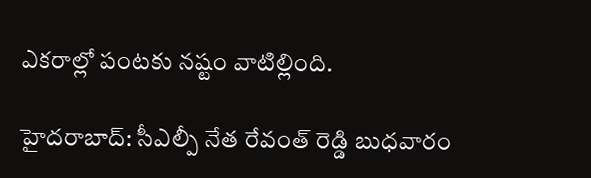ఎకరాల్లో పంటకు నష్టం వాటిల్లింది.

హైదరాబాద్: సీఎల్పీ నేత రేవంత్ రెడ్డి బుధవారం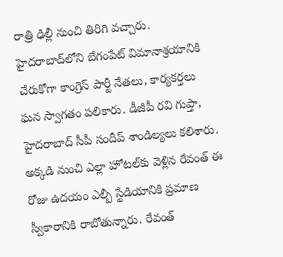రాత్రి ఢిల్లీ నుంచి తిరిగి వచ్చారు. హైదరాబాద్‌లోని బేగంపేట్ విమానాశ్రయానికి చేరుకోగా కాంగ్రెస్ పార్టీ నేతలు, కార్యకర్తలు ఘన స్వాగతం పలికారు. డీజీపీ రవి గుప్తా, హైదరాబాద్ సీపీ సందీప్ శాండిల్యలు కలిశారు. అక్కడి నుంచి ఎల్లా హోటల్‌కు వెళ్లిన రేవంత్ ఈ రోజు ఉదయం ఎల్బీ స్టేడియానికి ప్రమాణ స్వీకారానికి రాబోతున్నారు. రేవంత్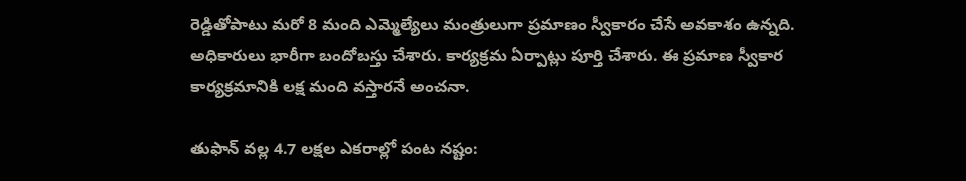రెడ్డితోపాటు మరో 8 మంది ఎమ్మెల్యేలు మంత్రులుగా ప్రమాణం స్వీకారం చేసే అవకాశం ఉన్నది. అధికారులు భారీగా బందోబస్తు చేశారు. కార్యక్రమ ఏర్పాట్లు పూర్తి చేశారు. ఈ ప్రమాణ స్వీకార కార్యక్రమానికి లక్ష మంది వస్తారనే అంచనా.

తుఫాన్ వల్ల 4.7 లక్షల ఎకరాల్లో పంట నష్టం: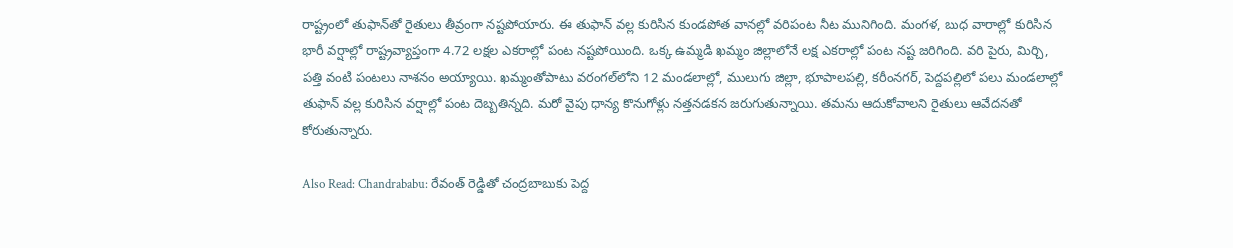రాష్ట్రంలో తుఫాన్‌తో రైతులు తీవ్రంగా నష్టపోయారు. ఈ తుఫాన్ వల్ల కురిసిన కుండపోత వానల్లో వరిపంట నీట మునిగింది. మంగళ, బుధ వారాల్లో కురిసిన భారీ వర్షాల్లో రాష్ట్రవ్యాప్తంగా 4.72 లక్షల ఎకరాల్లో పంట నష్టపోయింది. ఒక్క ఉమ్మడి ఖమ్మం జిల్లాలోనే లక్ష ఎకరాల్లో పంట నష్ట జరిగింది. వరి పైరు, మిర్చి, పత్తి వంటి పంటలు నాశనం అయ్యాయి. ఖమ్మంతోపాటు వరంగల్‌లోని 12 మండలాల్లో, ములుగు జిల్లా, భూపాలపల్లి, కరీంనగర్, పెద్దపల్లిలో పలు మండలాల్లో తుఫాన్ వల్ల కురిసిన వర్షాల్లో పంట దెబ్బతిన్నది. మరో వైపు ధాన్య కొనుగోళ్లు నత్తనడకన జరుగుతున్నాయి. తమను ఆదుకోవాలని రైతులు ఆవేదనతో కోరుతున్నారు.

Also Read: Chandrababu: రేవంత్ రెడ్డితో చంద్రబాబుకు పెద్ద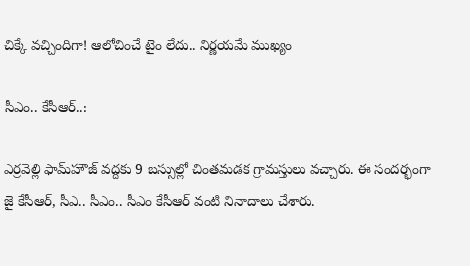చిక్కే వచ్చిందిగా! ఆలోచించే టైం లేదు.. నిర్ణయమే ముఖ్యం

సీఎం.. కేసీఆర్..:

ఎర్రవెల్లి ఫామ్‌హౌజ్‌ వద్దకు 9 బస్సుల్లో చింతమడక గ్రామస్తులు వచ్చారు. ఈ సందర్భంగా జై కేసీఆర్, సీఎ.. సీఎం.. సీఎం కేసీఆర్ వంటి నినాదాలు చేశారు.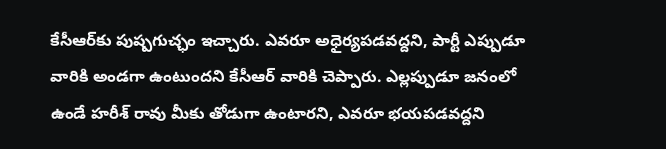కేసీఆర్‌కు పుష్పగుచ్ఛం ఇచ్చారు. ఎవరూ అధైర్యపడవద్దని, పార్టీ ఎప్పుడూ వారికి అండగా ఉంటుందని కేసీఆర్ వారికి చెప్పారు. ఎల్లప్పుడూ జనంలో ఉండే హరీశ్ రావు మీకు తోడుగా ఉంటారని, ఎవరూ భయపడవద్దని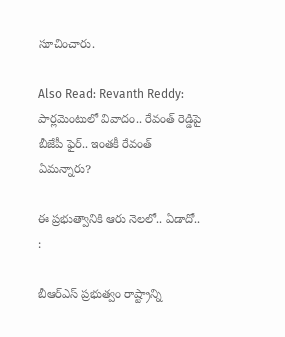సూచించారు.

Also Read: Revanth Reddy: పార్లమెంటులో వివాదం.. రేవంత్ రెడ్డిపై బీజేపీ ఫైర్.. ఇంతకీ రేవంత్ ఏమన్నారు?

ఈ ప్రభుత్వానికి ఆరు నెలలో.. ఏడాదో.. :

బీఆర్ఎస్ ప్రభుత్వం రాష్ట్రాన్ని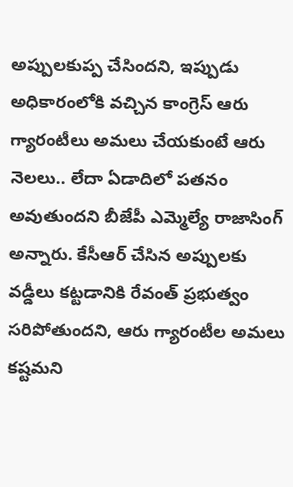అప్పులకుప్ప చేసిందని, ఇప్పుడు అధికారంలోకి వచ్చిన కాంగ్రెస్ ఆరు గ్యారంటీలు అమలు చేయకుంటే ఆరు నెలలు.. లేదా ఏడాదిలో పతనం అవుతుందని బీజేపీ ఎమ్మెల్యే రాజాసింగ్ అన్నారు. కేసీఆర్ చేసిన అప్పులకు వడ్డీలు కట్టడానికి రేవంత్ ప్రభుత్వం సరిపోతుందని, ఆరు గ్యారంటీల అమలు కష్టమని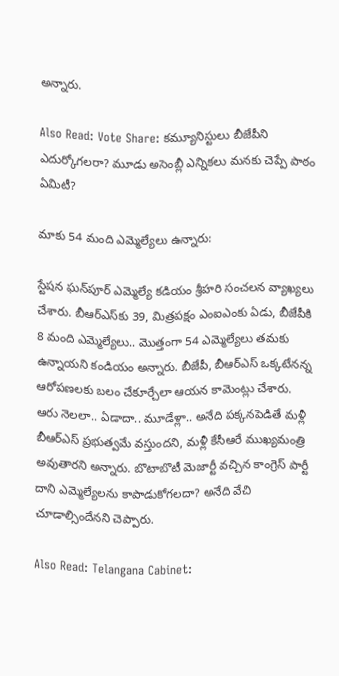అన్నారు.

Also Read: Vote Share: కమ్యూనిస్టులు బీజేపీని ఎదుర్కోగలరా? మూడు అసెంబ్లీ ఎన్నికలు మనకు చెప్పే పాఠం ఏమిటీ?

మాకు 54 మంది ఎమ్మెల్యేలు ఉన్నారు:

స్టేషన ఘన్‌పూర్ ఎమ్మెల్యే కడియం శ్రీహరి సంచలన వ్యాఖ్యలు చేశారు. బీఆర్ఎస్‌కు 39, మిత్రపక్షం ఎంఐఎంకు ఏడు, బీజేపీకి 8 మంది ఎమ్మెల్యేలు.. మొత్తంగా 54 ఎమ్మెల్యేలు తమకు ఉన్నాయని కండియం అన్నారు. బీజేపీ, బీఆర్ఎస్ ఒక్కటేనన్న ఆరోపణలకు బలం చేకూర్చేలా ఆయన కామెంట్లు చేశారు. ఆరు నెలలా.. ఏడాదా.. మూడేళ్లా.. అనేది పక్కనపెడితే మళ్లీ బీఆర్ఎస్ ప్రభుత్వమే వస్తుందని, మళ్లీ కేసీఆరే ముఖ్యమంత్రి అవుతారని అన్నారు. బొటాబొటీ మెజార్టీ వచ్చిన కాంగ్రెస్ పార్టీ దాని ఎమ్మెల్యేలను కాపాడుకోగలదా? అనేది వేచి చూడాల్సిందేనని చెప్పారు.

Also Read: Telangana Cabinet: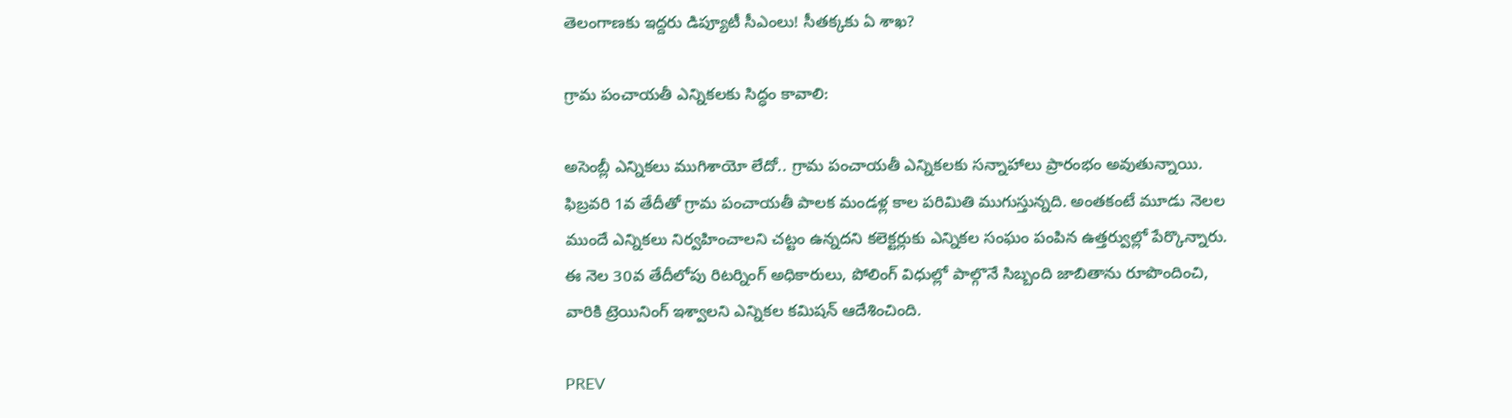తెలంగాణకు ఇద్దరు డిప్యూటీ సీఎంలు! సీతక్కకు ఏ శాఖ?

గ్రామ పంచాయతీ ఎన్నికలకు సిద్ధం కావాలి:

అసెంబ్లీ ఎన్నికలు ముగిశాయో లేదో.. గ్రామ పంచాయతీ ఎన్నికలకు సన్నాహాలు ప్రారంభం అవుతున్నాయి. ఫిబ్రవరి 1వ తేదీతో గ్రామ పంచాయతీ పాలక మండళ్ల కాల పరిమితి ముగుస్తున్నది. అంతకంటే మూడు నెలల ముందే ఎన్నికలు నిర్వహించాలని చట్టం ఉన్నదని కలెక్టర్లుకు ఎన్నికల సంఘం పంపిన ఉత్తర్వుల్లో పేర్కొన్నారు. ఈ నెల 30వ తేదీలోపు రిటర్నింగ్ అధికారులు, పోలింగ్ విధుల్లో పాల్గొనే సిబ్బంది జాబితాను రూపొందించి, వారికి ట్రెయినింగ్ ఇశ్వాలని ఎన్నికల కమిషన్ ఆదేశించింది.

PREV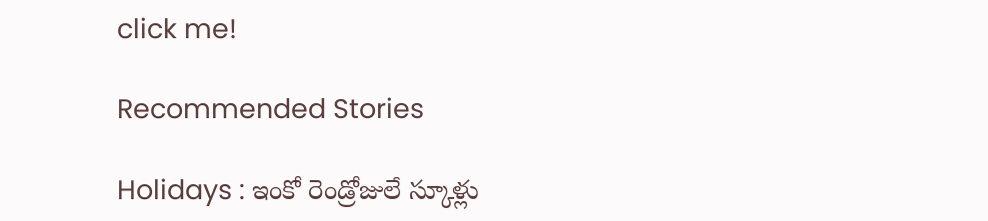click me!

Recommended Stories

Holidays : ఇంకో రెండ్రోజులే స్కూళ్లు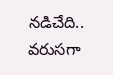నడిచేది.. వరుసగా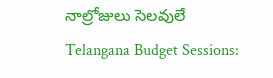నాల్రోజులు సెలవులే
Telangana Budget Sessions: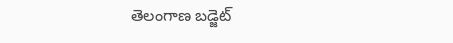తెలంగాణ బడ్జెట్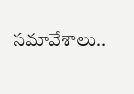సమావేశాలు..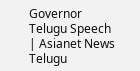Governor Telugu Speech | Asianet News Telugu